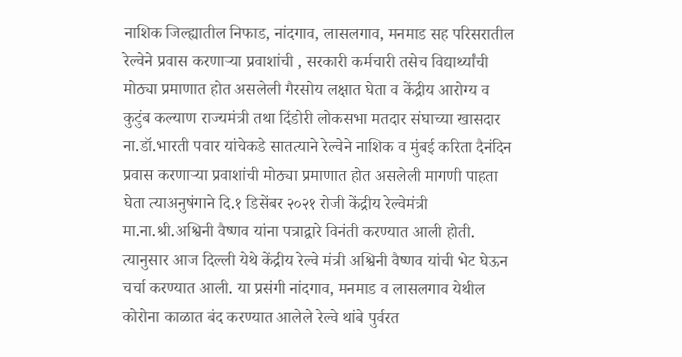नाशिक जिल्ह्यातील निफाड, नांदगाव, लासलगाव, मनमाड सह परिसरातील रेल्वेने प्रवास करणाऱ्या प्रवाशांची , सरकारी कर्मचारी तसेच विद्यार्थ्यांची मोठ्या प्रमाणात होत असलेली गैरसोय लक्षात घेता व केंद्रीय आरोग्य व कुटुंब कल्याण राज्यमंत्री तथा दिंडोरी लोकसभा मतदार संघाच्या खासदार ना.डॉ.भारती पवार यांचेकडे सातत्याने रेल्वेने नाशिक व मुंबई करिता दैनंदिन प्रवास करणाऱ्या प्रवाशांची मोठ्या प्रमाणात होत असलेली मागणी पाहता घेता त्याअनुषंगाने दि.१ डिसेंबर २०२१ रोजी केंद्रीय रेल्वेमंत्री मा.ना.श्री.अश्विनी वैष्णव यांना पत्राद्वारे विनंती करण्यात आली होती. त्यानुसार आज दिल्ली येथे केंद्रीय रेल्वे मंत्री अश्विनी वैष्णव यांची भेट घेऊन चर्चा करण्यात आली. या प्रसंगी नांदगाव, मनमाड व लासलगाव येथील कोरोना काळात बंद करण्यात आलेले रेल्वे थांबे पुर्वरत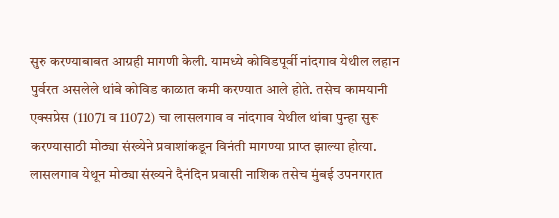सुरु करण्याबाबत आग्रही मागणी केली. यामध्ये कोविडपूर्वी नांदगाव येथील लहान पुर्वरत असलेले थांबे कोविड काळात कमी करण्यात आले होते. तसेच कामयानी एक्सप्रेस (11071 व 11072) चा लासलगाव व नांदगाव येथील थांबा पुन्हा सुरू करण्यासाठी मोठ्या संख्येने प्रवाशांकडून विनंती मागण्या प्राप्त झाल्या होत्या. लासलगाव येथून मोठ्या संख्यने दैनंदिन प्रवासी नाशिक तसेच मुंबई उपनगरात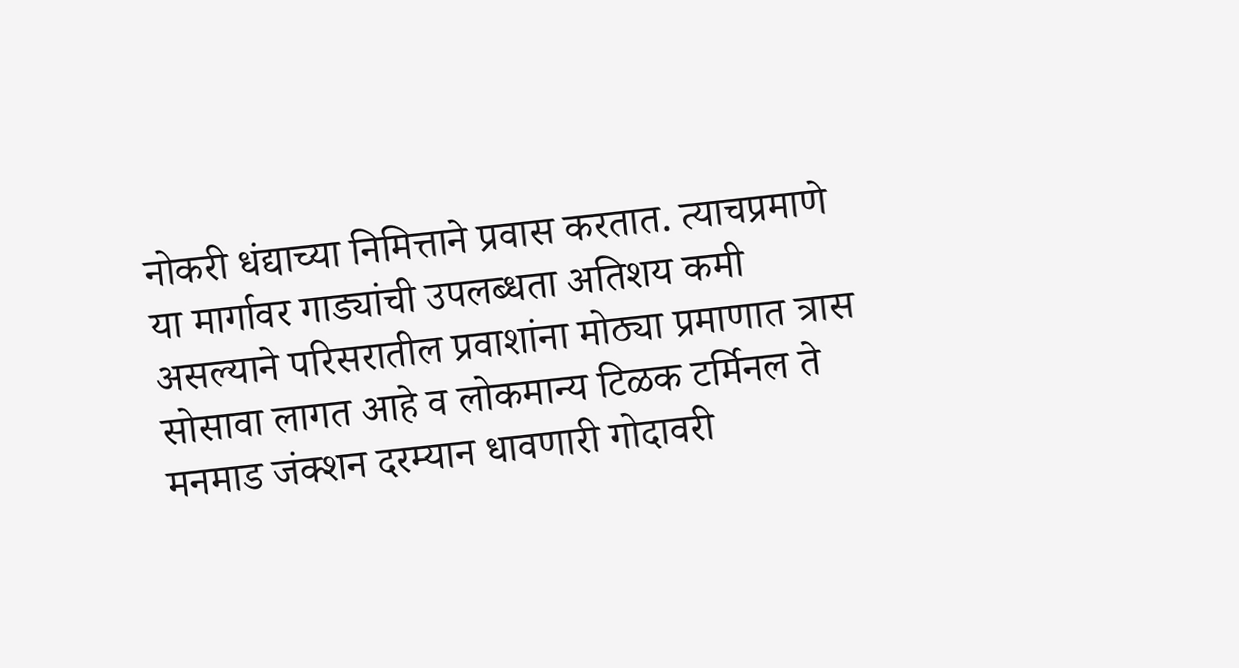नोकरी धंद्याच्या निमित्ताने प्रवास करतात. त्याचप्रमाणे या मार्गावर गाड्यांची उपलब्धता अतिशय कमी असल्याने परिसरातील प्रवाशांना मोठ्या प्रमाणात त्रास सोसावा लागत आहे व लोकमान्य टिळक टर्मिनल ते मनमाड जंक्शन दरम्यान धावणारी गोदावरी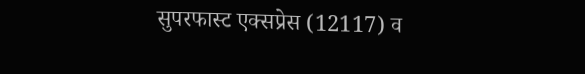सुपरफास्ट एक्सप्रेस (12117) व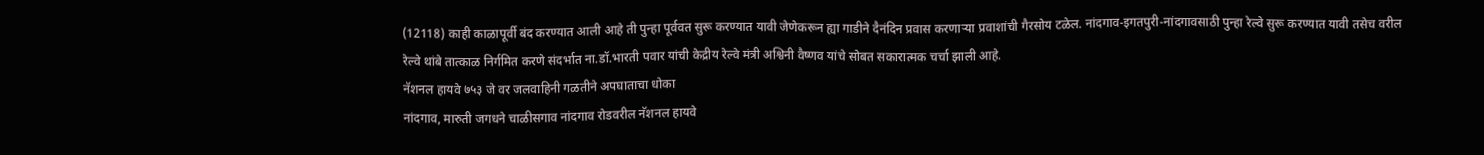(12118) काही काळापूर्वी बंद करण्यात आली आहे ती पुन्हा पूर्ववत सुरू करण्यात यावी जेणेकरून ह्या गाडीने दैनंदिन प्रवास करणाऱ्या प्रवाशांची गैरसोय टळेल. नांदगाव-इगतपुरी-नांदगावसाठी पुन्हा रेल्वे सुरू करण्यात यावी तसेच वरील रेल्वे थांबे तात्काळ निर्गमित करणे संदर्भात ना.डॉ.भारती पवार यांची केद्रीय रेल्वे मंत्री अश्विनी वैष्णव यांचे सोबत सकारात्मक चर्चा झाली आहे.
नॅशनल हायवे ७५३ जे वर जलवाहिनी गळतीने अपघाताचा धोका
नांदगाव, मारुती जगधने चाळीसगाव नांदगाव रोडवरील नॅशनल हायवे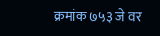क्रमांक ७५३ जे वर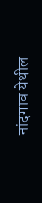नांदगाव येथील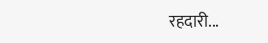रहदारी...